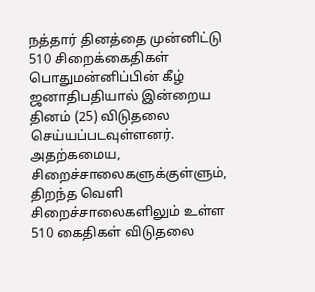நத்தார் தினத்தை முன்னிட்டு 510 சிறைக்கைதிகள் பொதுமன்னிப்பின் கீழ் ஜனாதிபதியால் இன்றைய தினம் (25) விடுதலை செய்யப்படவுள்ளனர்.
அதற்கமைய, சிறைச்சாலைகளுக்குள்ளும், திறந்த வெளி சிறைச்சாலைகளிலும் உள்ள 510 கைதிகள் விடுதலை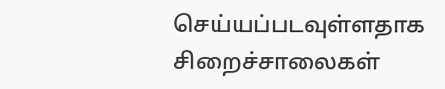செய்யப்படவுள்ளதாக சிறைச்சாலைகள்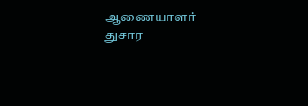ஆணையாளர் துசார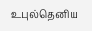உபுல்தெனிய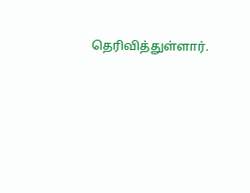தெரிவித்துள்ளார்.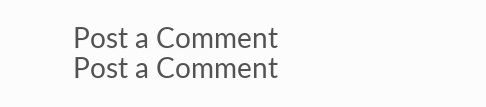Post a Comment
Post a Comment